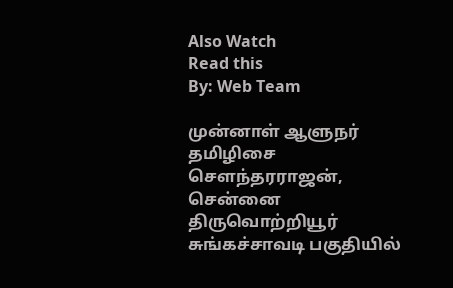Also Watch
Read this
By: Web Team

முன்னாள் ஆளுநர் தமிழிசை சௌந்தரராஜன், சென்னை திருவொற்றியூர் சுங்கச்சாவடி பகுதியில்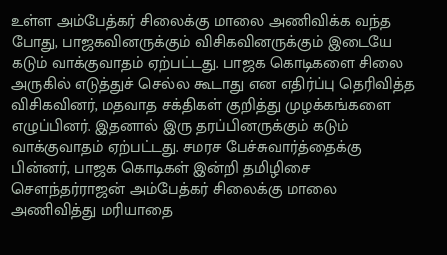உள்ள அம்பேத்கர் சிலைக்கு மாலை அணிவிக்க வந்த போது, பாஜகவினருக்கும் விசிகவினருக்கும் இடையே கடும் வாக்குவாதம் ஏற்பட்டது. பாஜக கொடிகளை சிலை அருகில் எடுத்துச் செல்ல கூடாது என எதிர்ப்பு தெரிவித்த விசிகவினர், மதவாத சக்திகள் குறித்து முழக்கங்களை எழுப்பினர். இதனால் இரு தரப்பினருக்கும் கடும் வாக்குவாதம் ஏற்பட்டது. சமரச பேச்சுவார்த்தைக்கு பின்னர், பாஜக கொடிகள் இன்றி தமிழிசை சௌந்தர்ராஜன் அம்பேத்கர் சிலைக்கு மாலை அணிவித்து மரியாதை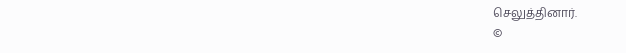செலுத்தினார்.
©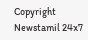Copyright Newstamil 24x7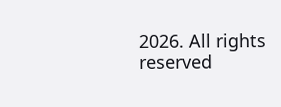2026. All rights reserved